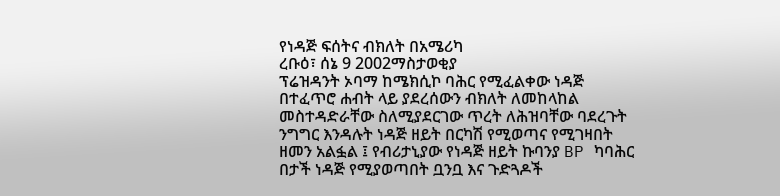የነዳጅ ፍሰትና ብክለት በአሜሪካ
ረቡዕ፣ ሰኔ 9 2002ማስታወቂያ
ፕሬዝዳንት ኦባማ ከሜክሲኮ ባሕር የሚፈልቀው ነዳጅ በተፈጥሮ ሐብት ላይ ያደረሰውን ብክለት ለመከላከል መስተዳድራቸው ስለሚያደርገው ጥረት ለሕዝባቸው ባደረጉት ንግግር እንዳሉት ነዳጅ ዘይት በርካሽ የሚወጣና የሚገዛበት ዘመን አልፏል ፤ የብሪታኒያው የነዳጅ ዘይት ኩባንያ BP ካባሕር በታች ነዳጅ የሚያወጣበት ቧንቧ እና ጉድጓዶች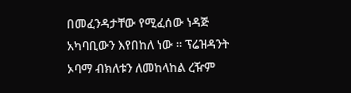በመፈንዳታቸው የሚፈሰው ነዳጅ አካባቢውን እየበከለ ነው ። ፕሬዝዳንት ኦባማ ብክለቱን ለመከላከል ረዥም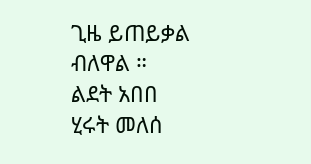ጊዜ ይጠይቃል ብለዋል ።
ልደት አበበ
ሂሩት መለሰ